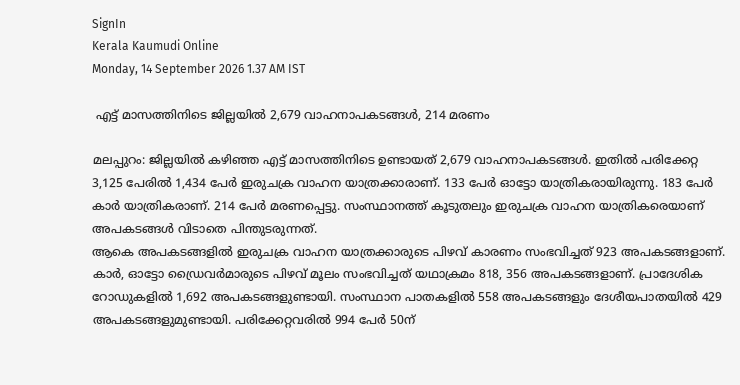SignIn
Kerala Kaumudi Online
Monday, 14 September 2026 1.37 AM IST

 എട്ട് മാസത്തിനിടെ ജില്ലയിൽ 2,679 വാഹനാപകടങ്ങൾ, 214 മരണം

മലപ്പുറം: ജില്ലയിൽ കഴിഞ്ഞ എട്ട് മാസത്തിനിടെ ഉണ്ടായത് 2,679 വാഹനാപകടങ്ങൾ. ഇതിൽ പരിക്കേറ്റ 3,125 പേരിൽ 1,434 പേർ ഇരുചക്ര വാഹന യാത്രക്കാരാണ്. 133 പേർ ഓട്ടോ യാത്രികരായിരുന്നു. 183 പേർ കാർ യാത്രികരാണ്. 214 പേർ മരണപ്പെട്ടു. സംസ്ഥാനത്ത് കൂടുതലും ഇരുചക്ര വാഹന യാത്രികരെയാണ് അപകടങ്ങൾ വിടാതെ പിന്തുടരുന്നത്.
ആകെ അപകടങ്ങളിൽ ഇരുചക്ര വാഹന യാത്രക്കാരുടെ പിഴവ് കാരണം സംഭവിച്ചത് 923 അപകടങ്ങളാണ്. കാർ, ഓട്ടോ ഡ്രൈവർമാരുടെ പിഴവ് മൂലം സംഭവിച്ചത് യഥാക്രമം 818, 356 അപകടങ്ങളാണ്. പ്രാദേശിക റോഡുകളിൽ 1,692 അപകടങ്ങളുണ്ടായി. സംസ്ഥാന പാതകളിൽ 558 അപകടങ്ങളും ദേശീയപാതയിൽ 429 അപകടങ്ങളുമുണ്ടായി. പരിക്കേറ്റവരിൽ 994 പേർ 50ന്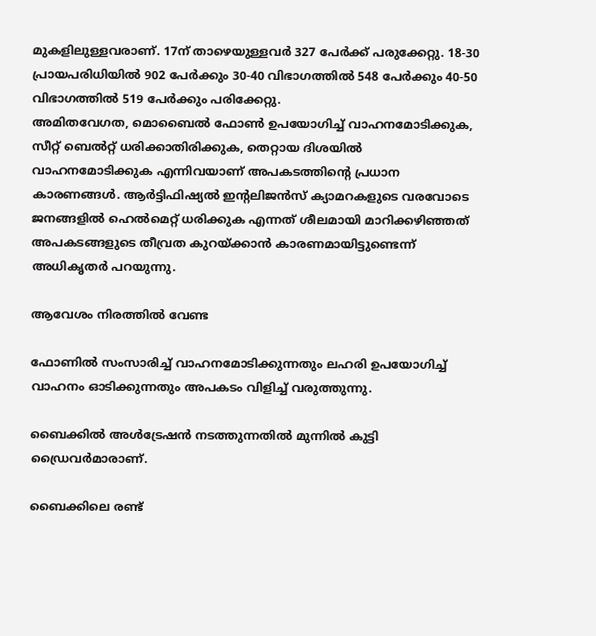മുകളിലുള്ളവരാണ്. 17ന് താഴെയുള്ളവർ 327 പേർക്ക് പരുക്കേറ്റു. 18-30 പ്രായപരിധിയിൽ 902 പേർക്കും 30-40 വിഭാഗത്തിൽ 548 പേർക്കും 40-50 വിഭാഗത്തിൽ 519 പേർക്കും പരിക്കേറ്റു.
അമിതവേഗത, മൊബൈൽ ഫോൺ ഉപയോഗിച്ച് വാഹനമോടിക്കുക, സീറ്റ് ബെൽറ്റ് ധരിക്കാതിരിക്കുക, തെറ്റായ ദിശയിൽ വാഹനമോടിക്കുക എന്നിവയാണ് അപകടത്തിന്റെ പ്രധാന കാരണങ്ങൾ. ആർട്ടിഫിഷ്യൽ ഇന്റലിജൻസ് ക്യാമറകളുടെ വരവോടെ ജനങ്ങളിൽ ഹെൽമെറ്റ് ധരിക്കുക എന്നത് ശീലമായി മാറിക്കഴിഞ്ഞത് അപകടങ്ങളുടെ തീവ്രത കുറയ്ക്കാൻ കാരണമായിട്ടുണ്ടെന്ന് അധികൃതർ പറയുന്നു.

ആവേശം നിരത്തിൽ വേണ്ട

ഫോണിൽ സംസാരിച്ച് വാഹനമോടിക്കുന്നതും ലഹരി ഉപയോഗിച്ച് വാഹനം ഓടിക്കുന്നതും അപകടം വിളിച്ച് വരുത്തുന്നു.

ബൈക്കിൽ അൾട്രേഷൻ നടത്തുന്നതിൽ മുന്നിൽ കുട്ടി ഡ്രൈവർമാരാണ്.

ബൈക്കിലെ രണ്ട്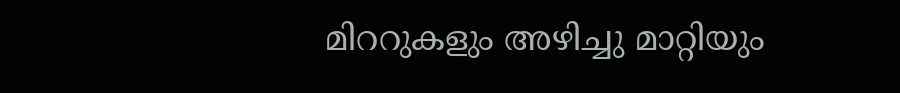മിററുകളും അഴിച്ചു മാറ്റിയും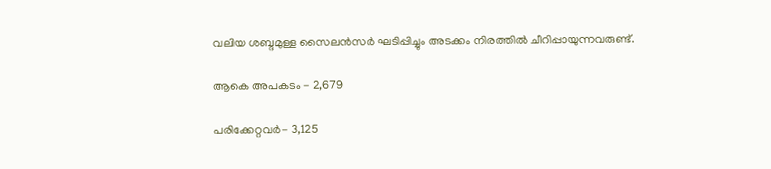വലിയ ശബ്ദമുള്ള സൈലൻസർ ഘടിപ്പിച്ചും അടക്കം നിരത്തിൽ ചീറിപ്പായുന്നവരുണ്ട്.

ആകെ അപകടം - 2,679

പരിക്കേറ്റവർ- 3,125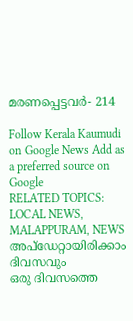മരണപ്പെട്ടവർ- 214

Follow Kerala Kaumudi on Google News Add as a preferred source on Google
RELATED TOPICS: LOCAL NEWS, MALAPPURAM, NEWS
അപ്ഡേറ്റായിരിക്കാം ദിവസവും
ഒരു ദിവസത്തെ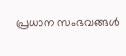പ്രധാന സംഭവങ്ങൾ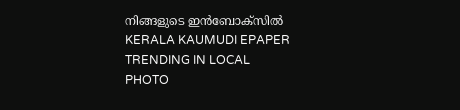നിങ്ങളുടെ ഇൻബോക്സിൽ
KERALA KAUMUDI EPAPER
TRENDING IN LOCAL
PHOTO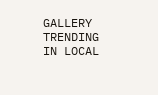GALLERY
TRENDING IN LOCAL